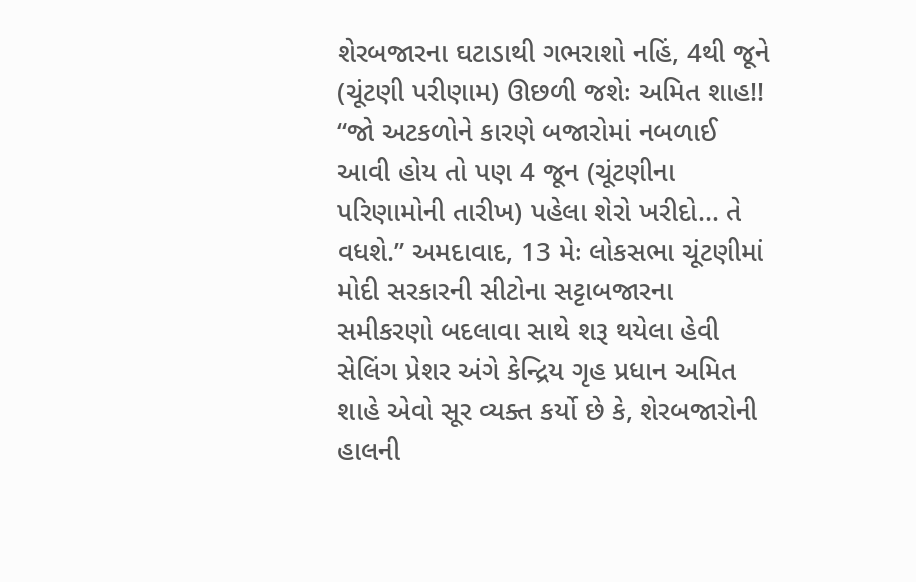શેરબજારના ઘટાડાથી ગભરાશો નહિં, 4થી જૂને (ચૂંટણી પરીણામ) ઊછળી જશેઃ અમિત શાહ!!
“જો અટકળોને કારણે બજારોમાં નબળાઈ આવી હોય તો પણ 4 જૂન (ચૂંટણીના પરિણામોની તારીખ) પહેલા શેરો ખરીદો… તે વધશે.” અમદાવાદ, 13 મેઃ લોકસભા ચૂંટણીમાં મોદી સરકારની સીટોના સટ્ટાબજારના સમીકરણો બદલાવા સાથે શરૂ થયેલા હેવી સેલિંગ પ્રેશર અંગે કેન્દ્રિય ગૃહ પ્રધાન અમિત શાહે એવો સૂર વ્યક્ત કર્યો છે કે, શેરબજારોની હાલની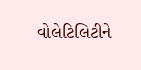વોલેટિલિટીને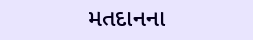મતદાનના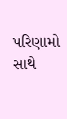પરિણામો સાથે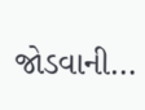જોડવાની…